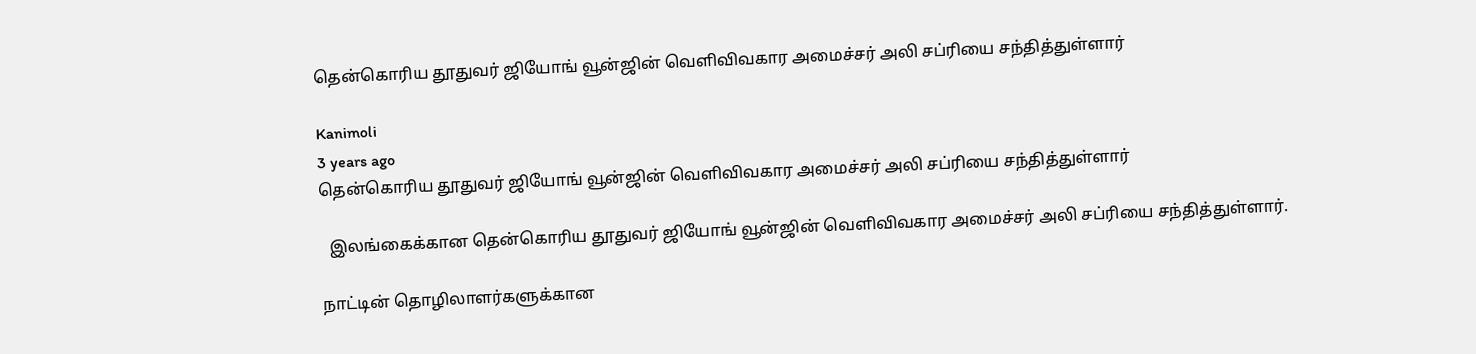தென்கொரிய தூதுவர் ஜியோங் வூன்ஜின் வெளிவிவகார அமைச்சர் அலி சப்ரியை சந்தித்துள்ளார்

Kanimoli
3 years ago
தென்கொரிய தூதுவர் ஜியோங் வூன்ஜின் வெளிவிவகார அமைச்சர் அலி சப்ரியை சந்தித்துள்ளார்

  இலங்கைக்கான தென்கொரிய தூதுவர் ஜியோங் வூன்ஜின் வெளிவிவகார அமைச்சர் அலி சப்ரியை சந்தித்துள்ளார்.

நாட்டின் தொழிலாளர்களுக்கான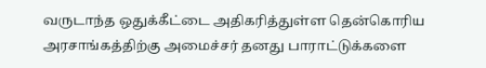வருடாந்த ஒதுக்கீட்டை அதிகரித்துள்ள தென்கொரிய அரசாங்கத்திற்கு அமைச்சர் தனது பாராட்டுக்களை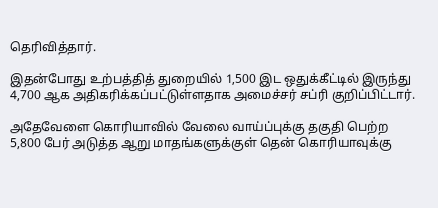தெரிவித்தார்.

இதன்போது உற்பத்தித் துறையில் 1,500 இட ஒதுக்கீட்டில் இருந்து 4,700 ஆக அதிகரிக்கப்பட்டுள்ளதாக அமைச்சர் சப்ரி குறிப்பிட்டார்.

அதேவேளை கொரியாவில் வேலை வாய்ப்புக்கு தகுதி பெற்ற 5,800 பேர் அடுத்த ஆறு மாதங்களுக்குள் தென் கொரியாவுக்கு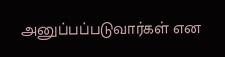அனுப்பப்படுவார்கள் என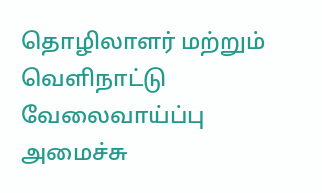தொழிலாளர் மற்றும் வெளிநாட்டு வேலைவாய்ப்பு அமைச்சு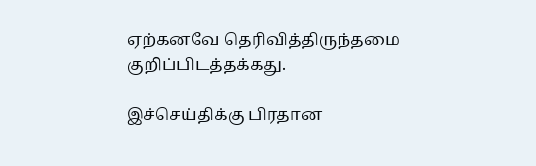ஏற்கனவே தெரிவித்திருந்தமை குறிப்பிடத்தக்கது.

இச்செய்திக்கு பிரதான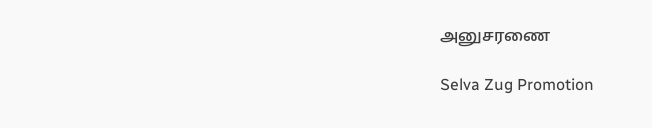அனுசரணை

Selva Zug Promotion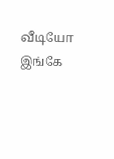வீடியோ இங்கே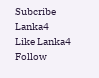Subcribe Lanka4
Like Lanka4
Follow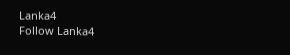Lanka4
Follow Lanka4